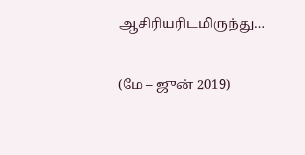ஆசிரியரிடமிருந்து…

(மே – ஜுன் 2019)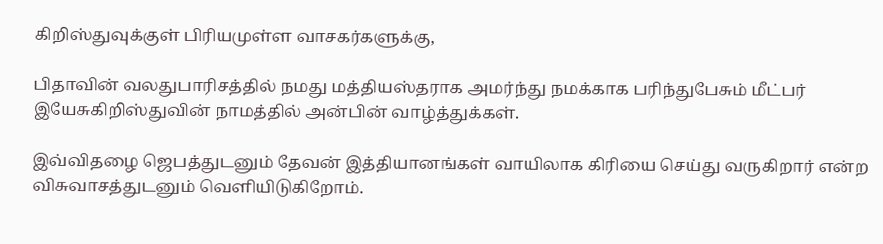கிறிஸ்துவுக்குள் பிரியமுள்ள வாசகர்களுக்கு,

பிதாவின் வலதுபாரிசத்தில் நமது மத்தியஸ்தராக அமர்ந்து நமக்காக பரிந்துபேசும் மீட்பர் இயேசுகிறிஸ்துவின் நாமத்தில் அன்பின் வாழ்த்துக்கள்.

இவ்விதழை ஜெபத்துடனும் தேவன் இத்தியானங்கள் வாயிலாக கிரியை செய்து வருகிறார் என்ற விசுவாசத்துடனும் வெளியிடுகிறோம்.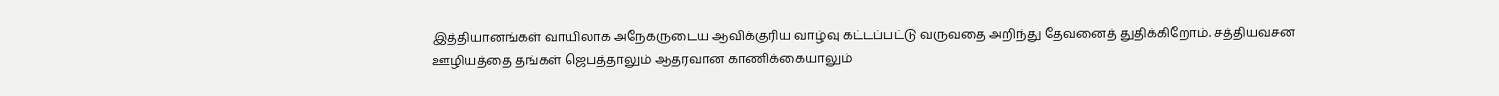இத்தியானங்கள் வாயிலாக அநேகருடைய ஆவிக்குரிய வாழ்வு கட்டப்பட்டு வருவதை அறிந்து தேவனைத் துதிக்கிறோம். சத்தியவசன ஊழியத்தை தங்கள் ஜெபத்தாலும் ஆதரவான காணிக்கையாலும்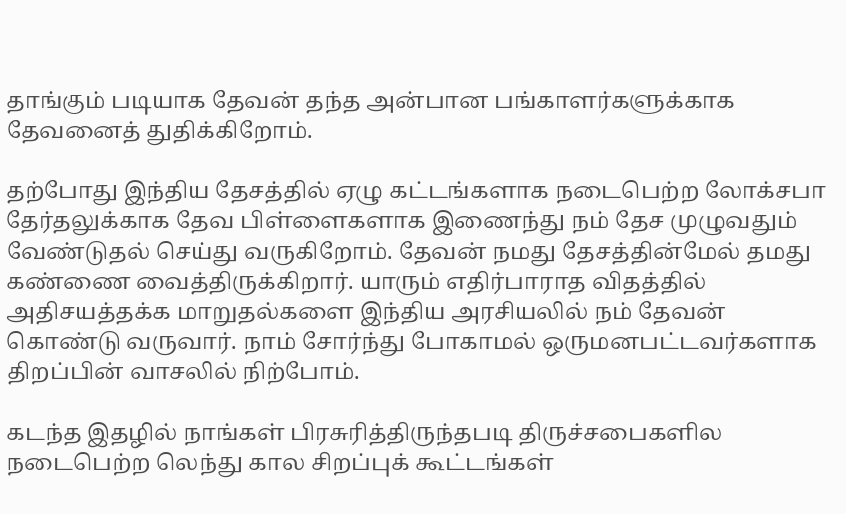தாங்கும் படியாக தேவன் தந்த அன்பான பங்காளர்களுக்காக தேவனைத் துதிக்கிறோம்.

தற்போது இந்திய தேசத்தில் ஏழு கட்டங்களாக நடைபெற்ற லோக்சபா தேர்தலுக்காக தேவ பிள்ளைகளாக இணைந்து நம் தேச முழுவதும் வேண்டுதல் செய்து வருகிறோம். தேவன் நமது தேசத்தின்மேல் தமது கண்ணை வைத்திருக்கிறார். யாரும் எதிர்பாராத விதத்தில் அதிசயத்தக்க மாறுதல்களை இந்திய அரசியலில் நம் தேவன் கொண்டு வருவார். நாம் சோர்ந்து போகாமல் ஒருமனபட்டவர்களாக திறப்பின் வாசலில் நிற்போம்.

கடந்த இதழில் நாங்கள் பிரசுரித்திருந்தபடி திருச்சபைகளில நடைபெற்ற லெந்து கால சிறப்புக் கூட்டங்கள்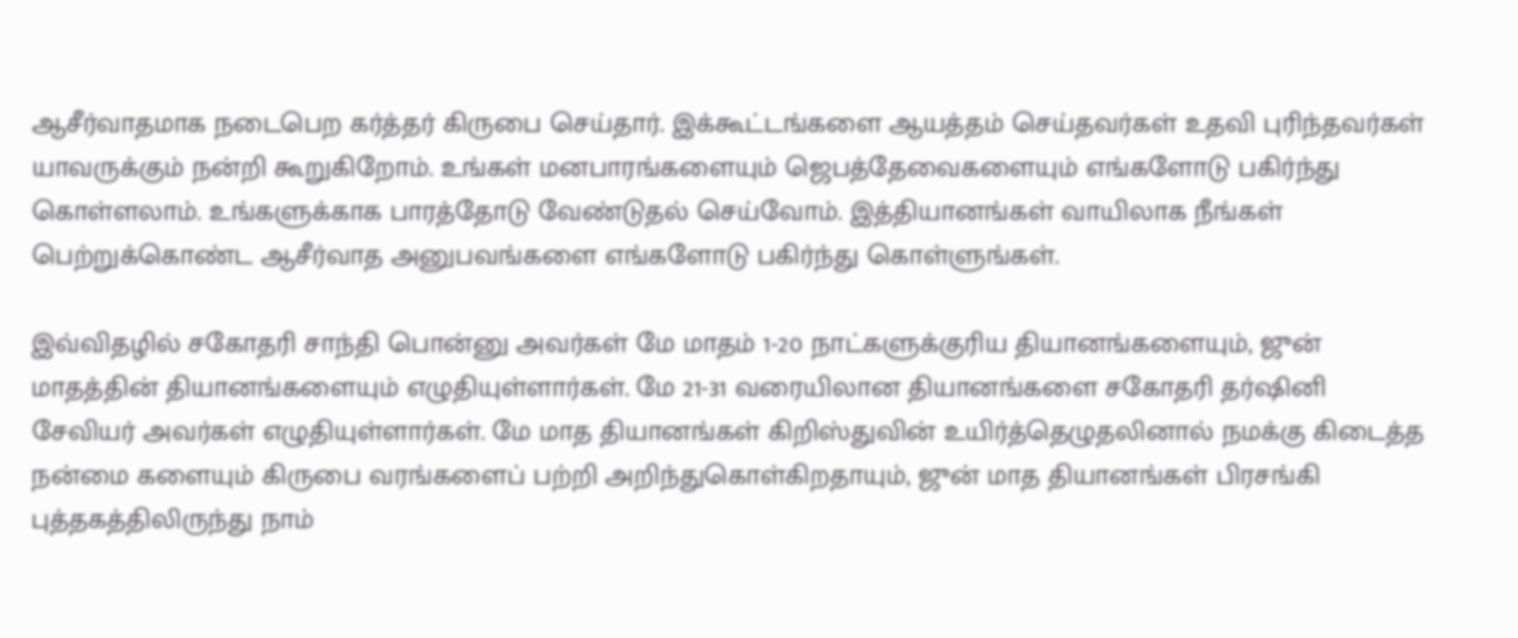ஆசீர்வாதமாக நடைபெற கர்த்தர் கிருபை செய்தார். இக்கூட்டங்களை ஆயத்தம் செய்தவர்கள் உதவி புரிந்தவர்கள் யாவருக்கும் நன்றி கூறுகிறோம். உங்கள் மனபாரங்களையும் ஜெபத்தேவைகளையும் எங்களோடு பகிர்ந்து கொள்ளலாம். உங்களுக்காக பாரத்தோடு வேண்டுதல் செய்வோம். இத்தியானங்கள் வாயிலாக நீங்கள் பெற்றுக்கொண்ட ஆசீர்வாத அனுபவங்களை எங்களோடு பகிர்ந்து கொள்ளுங்கள்.

இவ்விதழில் சகோதரி சாந்தி பொன்னு அவர்கள் மே மாதம் 1-20 நாட்களுக்குரிய தியானங்களையும், ஜுன் மாதத்தின் தியானங்களையும் எழுதியுள்ளார்கள். மே 21-31 வரையிலான தியானங்களை சகோதரி தர்ஷினி சேவியர் அவர்கள் எழுதியுள்ளார்கள். மே மாத தியானங்கள் கிறிஸ்துவின் உயிர்த்தெழுதலினால் நமக்கு கிடைத்த நன்மை களையும் கிருபை வரங்களைப் பற்றி அறிந்துகொள்கிறதாயும், ஜுன் மாத தியானங்கள் பிரசங்கி புத்தகத்திலிருந்து நாம்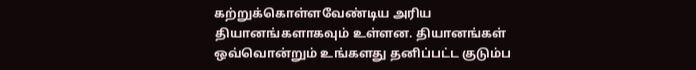கற்றுக்கொள்ளவேண்டிய அரிய தியானங்களாகவும் உள்ளன. தியானங்கள் ஒவ்வொன்றும் உங்களது தனிப்பட்ட குடும்ப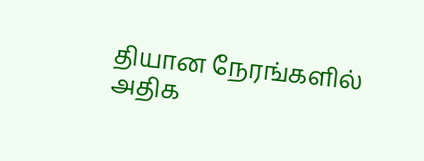தியான நேரங்களில் அதிக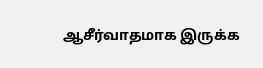ஆசீர்வாதமாக இருக்க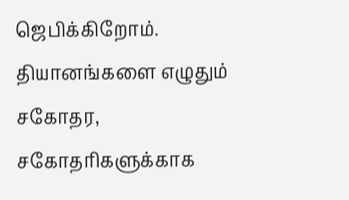ஜெபிக்கிறோம். தியானங்களை எழுதும் சகோதர, சகோதரிகளுக்காக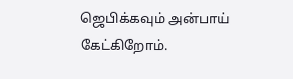ஜெபிக்கவும் அன்பாய் கேட்கிறோம்.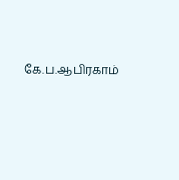கே.ப.ஆபிரகாம்